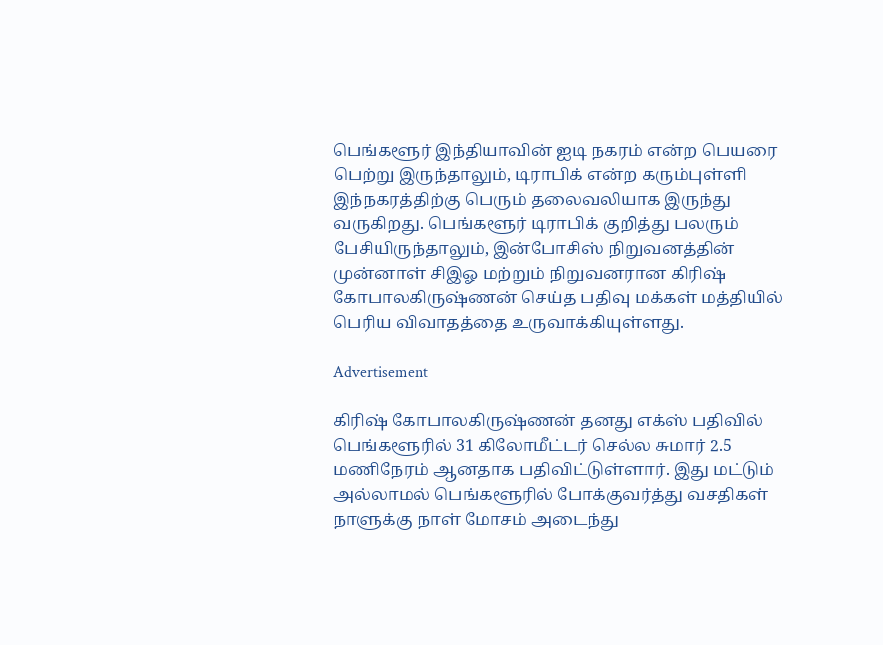பெங்களூர் இந்தியாவின் ஐடி நகரம் என்ற பெயரை பெற்று இருந்தாலும், டிராபிக் என்ற கரும்புள்ளி இந்நகரத்திற்கு பெரும் தலைவலியாக இருந்து வருகிறது. பெங்களூர் டிராபிக் குறித்து பலரும் பேசியிருந்தாலும், இன்போசிஸ் நிறுவனத்தின் முன்னாள் சிஇஓ மற்றும் நிறுவனரான கிரிஷ் கோபாலகிருஷ்ணன் செய்த பதிவு மக்கள் மத்தியில் பெரிய விவாதத்தை உருவாக்கியுள்ளது.

Advertisement

கிரிஷ் கோபாலகிருஷ்ணன் தனது எக்ஸ் பதிவில் பெங்களூரில் 31 கிலோமீட்டர் செல்ல சுமார் 2.5 மணிநேரம் ஆனதாக பதிவிட்டுள்ளார். இது மட்டும் அல்லாமல் பெங்களூரில் போக்குவர்த்து வசதிகள் நாளுக்கு நாள் மோசம் அடைந்து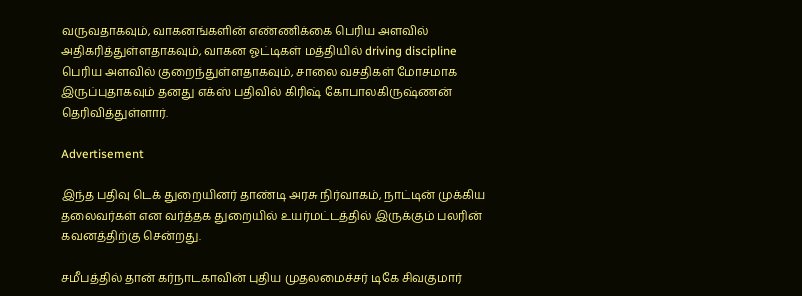வருவதாகவும், வாகனங்களின் எண்ணிக்கை பெரிய அளவில் அதிகரித்துள்ளதாகவும், வாகன ஓட்டிகள் மத்தியில் driving discipline பெரிய அளவில் குறைந்துள்ளதாகவும், சாலை வசதிகள் மோசமாக இருப்புதாகவும் தனது எக்ஸ் பதிவில் கிரிஷ் கோபாலகிருஷ்ணன் தெரிவித்துள்ளார்.

Advertisement

இந்த பதிவு டெக் துறையினர் தாண்டி அரசு நிர்வாகம், நாட்டின் முக்கிய தலைவர்கள் என வர்த்தக துறையில் உயர்மட்டத்தில் இருக்கும் பலரின் கவனத்திற்கு சென்றது.

சமீபத்தில் தான் கர்நாடகாவின் புதிய முதலமைச்சர் டிகே சிவகுமார்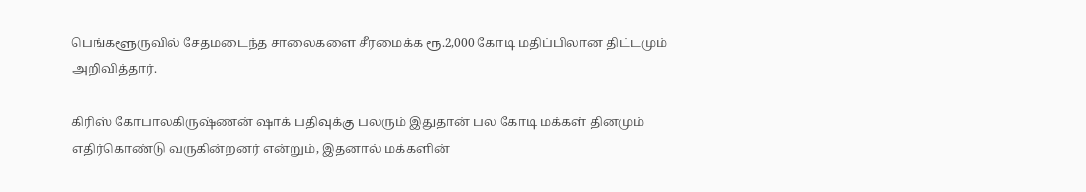பெங்களூருவில் சேதமடைந்த சாலைகளை சீரமைக்க ரூ.2,000 கோடி மதிப்பிலான திட்டமும் அறிவித்தார்.

கிரிஸ் கோபாலகிருஷ்ணன் ஷாக் பதிவுக்கு பலரும் இதுதான் பல கோடி மக்கள் தினமும் எதிர்கொண்டு வருகின்றனர் என்றும், இதனால் மக்களின்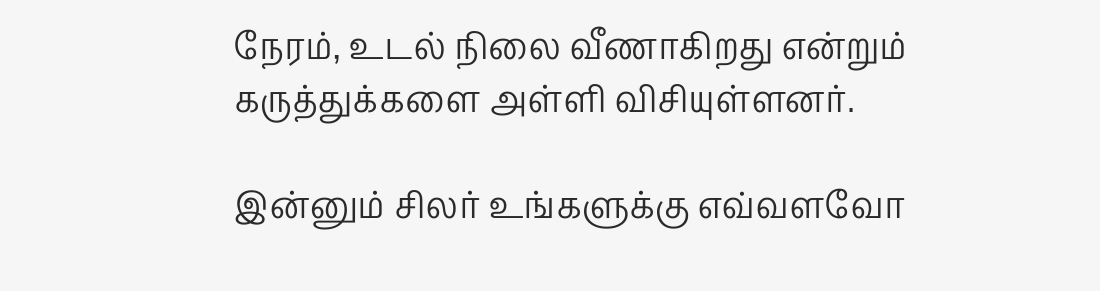நேரம், உடல் நிலை வீணாகிறது என்றும் கருத்துக்களை அள்ளி விசியுள்ளனர்.

இன்னும் சிலர் உங்களுக்கு எவ்வளவோ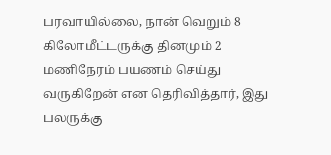பரவாயில்லை, நான் வெறும் 8 கிலோமீட்டருக்கு தினமும் 2 மணிநேரம் பயணம் செய்து வருகிறேன் என தெரிவித்தார், இது பலருக்கு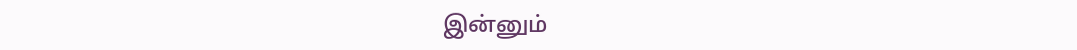இன்னும்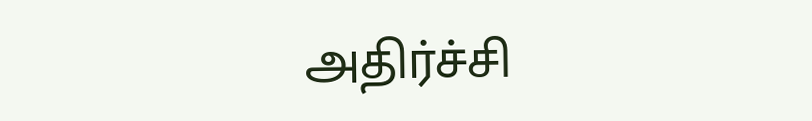அதிர்ச்சி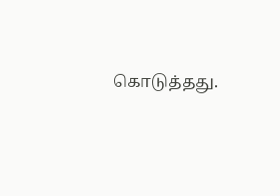கொடுத்தது.